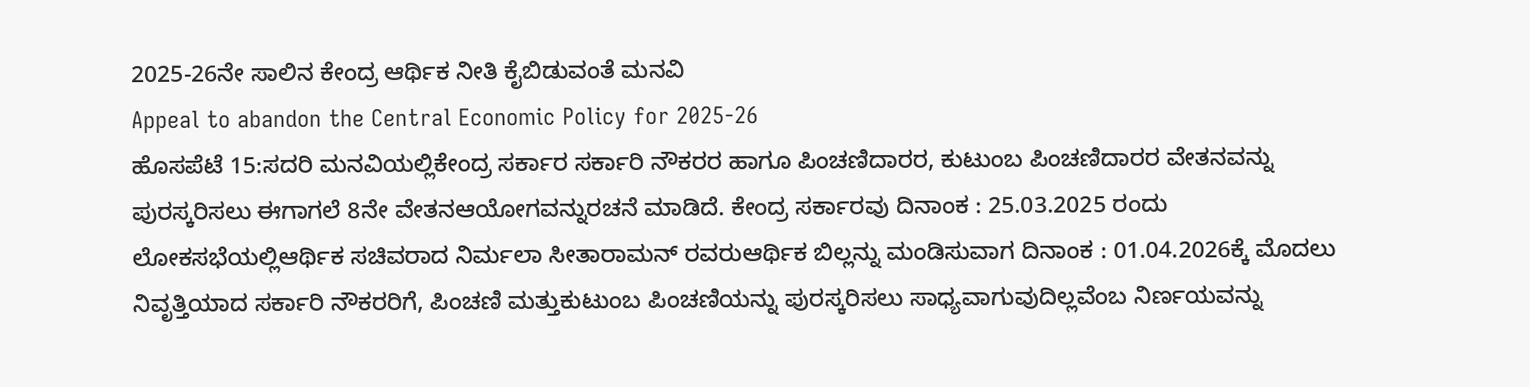2025-26ನೇ ಸಾಲಿನ ಕೇಂದ್ರ ಆರ್ಥಿಕ ನೀತಿ ಕೈಬಿಡುವಂತೆ ಮನವಿ
Appeal to abandon the Central Economic Policy for 2025-26
ಹೊಸಪೆಟೆ 15:ಸದರಿ ಮನವಿಯಲ್ಲಿಕೇಂದ್ರ ಸರ್ಕಾರ ಸರ್ಕಾರಿ ನೌಕರರ ಹಾಗೂ ಪಿಂಚಣಿದಾರರ, ಕುಟುಂಬ ಪಿಂಚಣಿದಾರರ ವೇತನವನ್ನು ಪುರಸ್ಕರಿಸಲು ಈಗಾಗಲೆ 8ನೇ ವೇತನಆಯೋಗವನ್ನುರಚನೆ ಮಾಡಿದೆ. ಕೇಂದ್ರ ಸರ್ಕಾರವು ದಿನಾಂಕ : 25.03.2025 ರಂದು ಲೋಕಸಭೆಯಲ್ಲಿಆರ್ಥಿಕ ಸಚಿವರಾದ ನಿರ್ಮಲಾ ಸೀತಾರಾಮನ್ ರವರುಆರ್ಥಿಕ ಬಿಲ್ಲನ್ನು ಮಂಡಿಸುವಾಗ ದಿನಾಂಕ : 01.04.2026ಕ್ಕೆ ಮೊದಲು ನಿವೃತ್ತಿಯಾದ ಸರ್ಕಾರಿ ನೌಕರರಿಗೆ, ಪಿಂಚಣಿ ಮತ್ತುಕುಟುಂಬ ಪಿಂಚಣಿಯನ್ನು ಪುರಸ್ಕರಿಸಲು ಸಾಧ್ಯವಾಗುವುದಿಲ್ಲವೆಂಬ ನಿರ್ಣಯವನ್ನು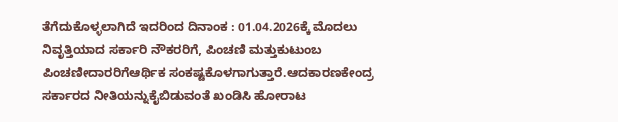ತೆಗೆದುಕೊಳ್ಳಲಾಗಿದೆ ಇದರಿಂದ ದಿನಾಂಕ : 01.04.2026ಕ್ಕೆ ಮೊದಲು ನಿವೃತ್ತಿಯಾದ ಸರ್ಕಾರಿ ನೌಕರರಿಗೆ, ಪಿಂಚಣಿ ಮತ್ತುಕುಟುಂಬ ಪಿಂಚಣೀದಾರರಿಗೆಆರ್ಥಿಕ ಸಂಕಷ್ಟಕೊಳಗಾಗುತ್ತಾರೆ.ಆದಕಾರಣಕೇಂದ್ರ ಸರ್ಕಾರದ ನೀತಿಯನ್ನುಕೈಬಿಡುವಂತೆ ಖಂಡಿಸಿ ಹೋರಾಟ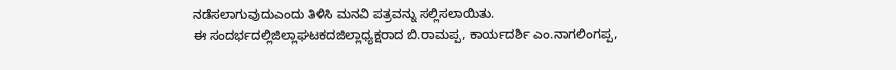ನಡೆಸಲಾಗುವುದುಎಂದು ತಿಳಿಸಿ ಮನವಿ ಪತ್ರವನ್ನು ಸಲ್ಲಿಸಲಾಯಿತು.
ಈ ಸಂದರ್ಭದಲ್ಲಿಜಿಲ್ಲಾಘಟಕದಜಿಲ್ಲಾಧ್ಯಕ್ಷರಾದ ಬಿ.ರಾಮಪ್ಪ, ಕಾರ್ಯದರ್ಶಿ ಎಂ.ನಾಗಲಿಂಗಪ್ಪ,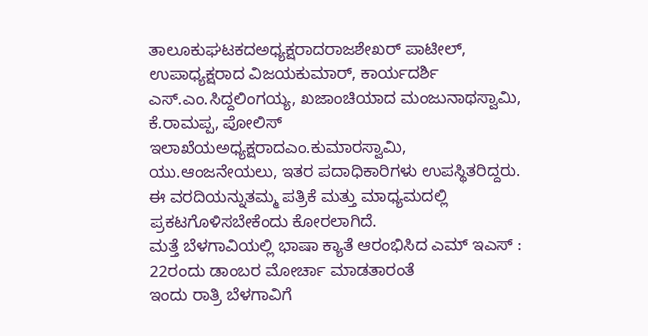ತಾಲೂಕುಘಟಕದಅಧ್ಯಕ್ಷರಾದರಾಜಶೇಖರ್ ಪಾಟೀಲ್, ಉಪಾಧ್ಯಕ್ಷರಾದ ವಿಜಯಕುಮಾರ್, ಕಾರ್ಯದರ್ಶಿ ಎಸ್.ಎಂ.ಸಿದ್ದಲಿಂಗಯ್ಯ, ಖಜಾಂಚಿಯಾದ ಮಂಜುನಾಥಸ್ವಾಮಿ, ಕೆ.ರಾಮಪ್ಪ, ಪೋಲಿಸ್ ಇಲಾಖೆಯಅಧ್ಯಕ್ಷರಾದಎಂ.ಕುಮಾರಸ್ವಾಮಿ, ಯು.ಆಂಜನೇಯಲು, ಇತರ ಪದಾಧಿಕಾರಿಗಳು ಉಪಸ್ಥಿತರಿದ್ದರು.
ಈ ವರದಿಯನ್ನುತಮ್ಮ ಪತ್ರಿಕೆ ಮತ್ತು ಮಾಧ್ಯಮದಲ್ಲಿ ಪ್ರಕಟಗೊಳಿಸಬೇಕೆಂದು ಕೋರಲಾಗಿದೆ.
ಮತ್ತೆ ಬೆಳಗಾವಿಯಲ್ಲಿ ಭಾಷಾ ಕ್ಯಾತೆ ಆರಂಭಿಸಿದ ಎಮ್ ಇಎಸ್ : 22ರಂದು ಡಾಂಬರ ಮೋರ್ಚಾ ಮಾಡತಾರಂತೆ
ಇಂದು ರಾತ್ರಿ ಬೆಳಗಾವಿಗೆ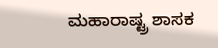ಮಹಾರಾಷ್ಟ್ರ ಶಾಸಕ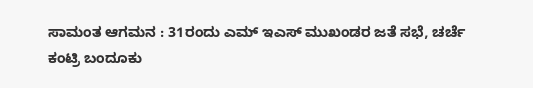ಸಾಮಂತ ಆಗಮನ : 31ರಂದು ಎಮ್ ಇಎಸ್ ಮುಖಂಡರ ಜತೆ ಸಭೆ, ಚರ್ಚೆ
ಕಂಟ್ರಿ ಬಂದೂಕು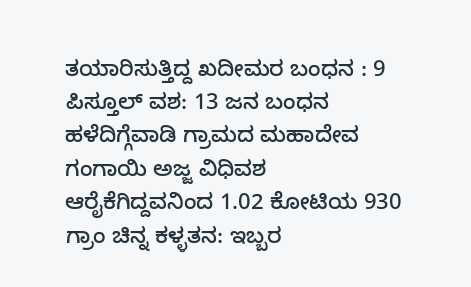ತಯಾರಿಸುತ್ತಿದ್ದ ಖದೀಮರ ಬಂಧನ : 9 ಪಿಸ್ತೂಲ್ ವಶ: 13 ಜನ ಬಂಧನ
ಹಳೆದಿಗ್ಗೆವಾಡಿ ಗ್ರಾಮದ ಮಹಾದೇವ ಗಂಗಾಯಿ ಅಜ್ಜ ವಿಧಿವಶ
ಆರೈಕೆಗಿದ್ದವನಿಂದ 1.02 ಕೋಟಿಯ 930 ಗ್ರಾಂ ಚಿನ್ನ ಕಳ್ಳತನ: ಇಬ್ಬರ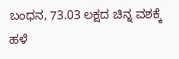ಬಂಧನ, 73.03 ಲಕ್ಷದ ಚಿನ್ನ ವಶಕ್ಕೆ
ಹಳೆ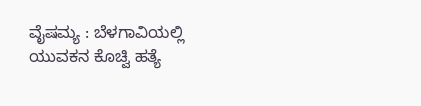ವೈಷಮ್ಯ : ಬೆಳಗಾವಿಯಲ್ಲಿ ಯುವಕನ ಕೊಚ್ವಿ ಹತ್ಯೆ